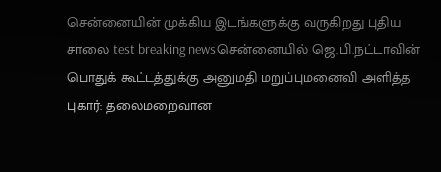சென்னையின் முக்கிய இடங்களுக்கு வருகிறது புதிய சாலை test breaking newsசென்னையில் ஜெ.பி.நட்டாவின் பொதுக் கூட்டத்துக்கு அனுமதி மறுப்புமனைவி அளித்த புகார்: தலைமறைவான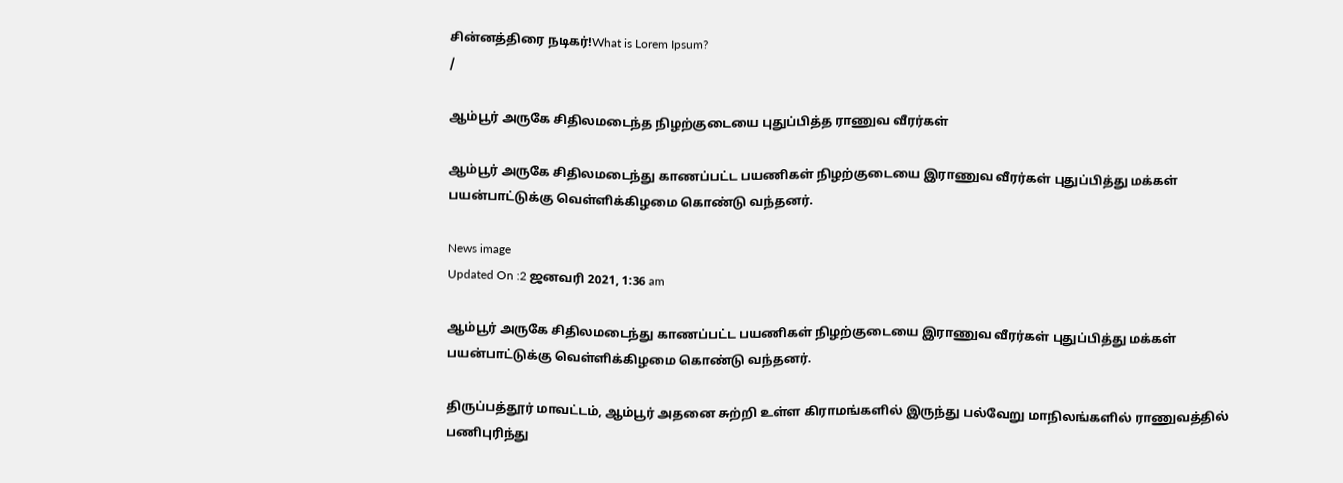சின்னத்திரை நடிகர்!What is Lorem Ipsum?
/

ஆம்பூர் அருகே சிதிலமடைந்த நிழற்குடையை புதுப்பித்த ராணுவ வீரர்கள்

ஆம்பூர் அருகே சிதிலமடைந்து காணப்பட்ட பயணிகள் நிழற்குடையை இராணுவ வீரர்கள் புதுப்பித்து மக்கள் பயன்பாட்டுக்கு வெள்ளிக்கிழமை கொண்டு வந்தனர்.

News image
Updated On :2 ஜனவரி 2021, 1:36 am

ஆம்பூர் அருகே சிதிலமடைந்து காணப்பட்ட பயணிகள் நிழற்குடையை இராணுவ வீரர்கள் புதுப்பித்து மக்கள் பயன்பாட்டுக்கு வெள்ளிக்கிழமை கொண்டு வந்தனர்.

திருப்பத்தூர் மாவட்டம், ஆம்பூர் அதனை சுற்றி உள்ள கிராமங்களில் இருந்து பல்வேறு மாநிலங்களில் ராணுவத்தில் பணிபுரிந்து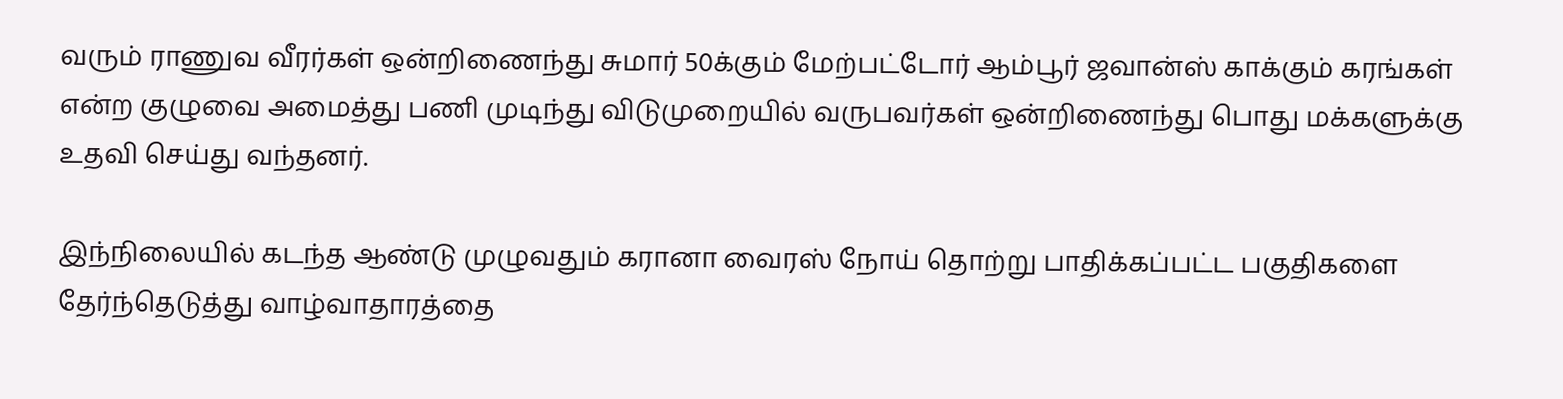வரும் ராணுவ வீரர்கள் ஒன்றிணைந்து சுமார் 50க்கும் மேற்பட்டோர் ஆம்பூர் ஜவான்ஸ் காக்கும் கரங்கள் என்ற குழுவை அமைத்து பணி முடிந்து விடுமுறையில் வருபவர்கள் ஒன்றிணைந்து பொது மக்களுக்கு உதவி செய்து வந்தனர்.

இந்நிலையில் கடந்த ஆண்டு முழுவதும் கரானா வைரஸ் நோய் தொற்று பாதிக்கப்பட்ட பகுதிகளை தேர்ந்தெடுத்து வாழ்வாதாரத்தை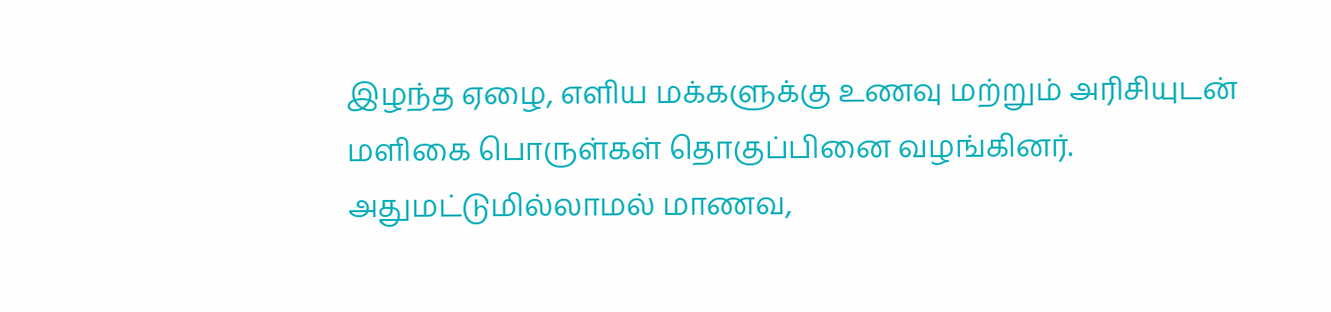இழந்த ஏழை, எளிய மக்களுக்கு உணவு மற்றும் அரிசியுடன் மளிகை பொருள்கள் தொகுப்பினை வழங்கினர். அதுமட்டுமில்லாமல் மாணவ,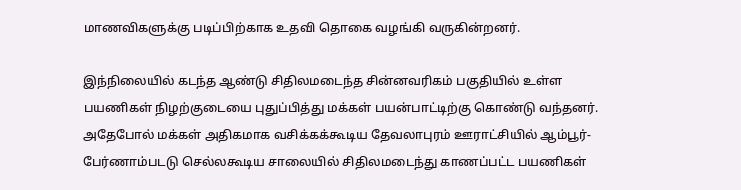மாணவிகளுக்கு படிப்பிற்காக உதவி தொகை வழங்கி வருகின்றனர்.

இந்நிலையில் கடந்த ஆண்டு சிதிலமடைந்த சின்னவரிகம் பகுதியில் உள்ள பயணிகள் நிழற்குடையை புதுப்பித்து மக்கள் பயன்பாட்டிற்கு கொண்டு வந்தனர். அதேபோல் மக்கள் அதிகமாக வசிக்கக்கூடிய தேவலாபுரம் ஊராட்சியில் ஆம்பூர்-பேர்ணாம்படடு செல்லகூடிய சாலையில் சிதிலமடைந்து காணப்பட்ட பயணிகள்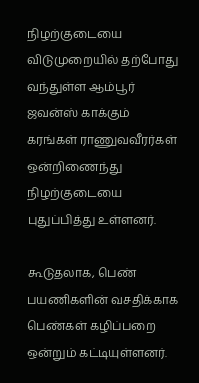நிழற்குடையை விடுமுறையில் தற்போது வந்துள்ள ஆம்பூர் ஜவன்ஸ் காக்கும் கரங்கள் ராணுவவீரர்கள் ஒன்றிணைந்து நிழற்குடையை புதுப்பித்து உள்ளனர்.

கூடுதலாக, பெண் பயணிகளின் வசதிக்காக பெண்கள் கழிப்பறை ஒன்றும் கட்டியுள்ளனர்.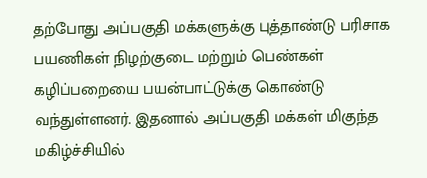தற்போது அப்பகுதி மக்களுக்கு புத்தாண்டு பரிசாக பயணிகள் நிழற்குடை மற்றும் பெண்கள் கழிப்பறையை பயன்பாட்டுக்கு கொண்டு வந்துள்ளனர். இதனால் அப்பகுதி மக்கள் மிகுந்த மகிழ்ச்சியில்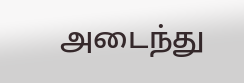அடைந்து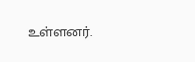உள்ளனர்.